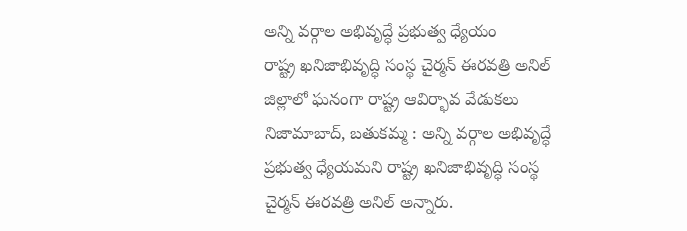అన్ని వర్గాల అభివృద్ధే ప్రభుత్వ ధ్యేయం
రాష్ట్ర ఖనిజాభివృద్ధి సంస్థ చైర్మన్ ఈరవత్రి అనిల్ జిల్లాలో ఘనంగా రాష్ట్ర ఆవిర్భావ వేడుకలు నిజామాబాద్, బతుకమ్మ : అన్ని వర్గాల అభివృద్ధే ప్రభుత్వ ధ్యేయమని రాష్ట్ర ఖనిజాభివృద్ధి సంస్థ చైర్మన్ ఈరవత్రి అనిల్ అన్నారు.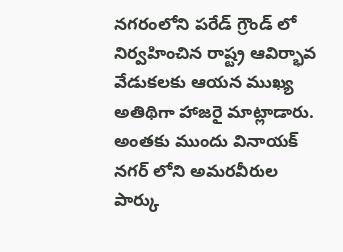నగరంలోని పరేడ్ గ్రౌండ్ లో నిర్వహించిన రాష్ట్ర ఆవిర్భావ వేడుకలకు ఆయన ముఖ్య అతిథిగా హాజరై మాట్లాడారు. అంతకు ముందు వినాయక్ నగర్ లోని అమరవీరుల పార్కు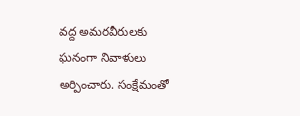వద్ద అమరవీరులకు ఘనంగా నివాళులు అర్పించారు. సంక్షేమంతో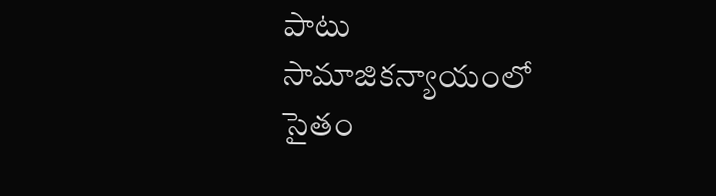పాటు సామాజికన్యాయంలో సైతం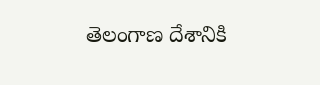తెలంగాణ దేశానికి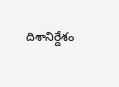దిశానిర్దేశం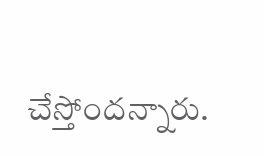చేస్తోందన్నారు.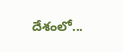దేశంలో...